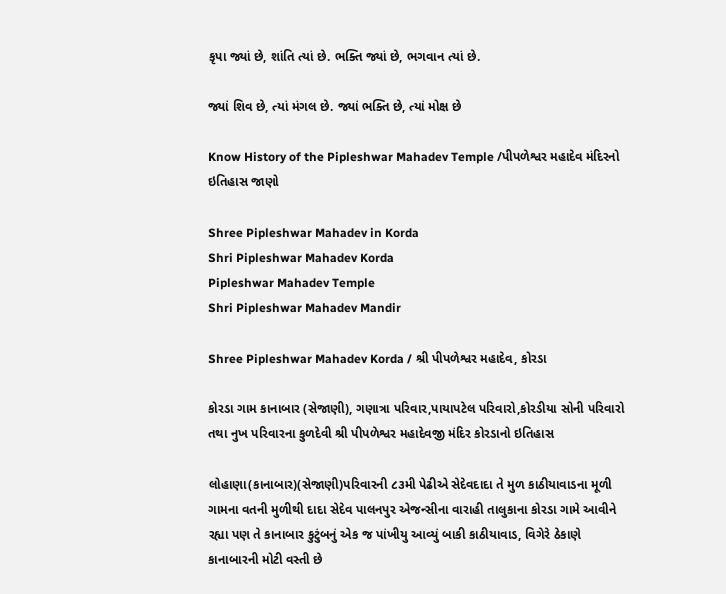કૃપા જ્યાં છે, શાંતિ ત્યાં છે. ભક્તિ જ્યાં છે, ભગવાન ત્યાં છે.

જ્યાં શિવ છે, ત્યાં મંગલ છે. જ્યાં ભક્તિ છે, ત્યાં મોક્ષ છે

Know History of the Pipleshwar Mahadev Temple /પીપળેશ્વર મહાદેવ મંદિરનો ઇતિહાસ જાણો

Shree Pipleshwar Mahadev in Korda
Shri Pipleshwar Mahadev Korda
Pipleshwar Mahadev Temple
Shri Pipleshwar Mahadev Mandir

Shree Pipleshwar Mahadev Korda / શ્રી પીપળેશ્વર મહાદેવ, કોરડા

કોરડા ગામ કાનાબાર (સેજાણી), ગણાત્રા પરિવાર,પાયાપટેલ પરિવારો,કોરડીયા સોની પરિવારો તથા નુખ પરિવારના કુળદેવી શ્રી પીપળેશ્વર મહાદેવજી મંદિર કોરડાનો ઇતિહાસ

લોહાણા(કાનાબાર)(સેજાણી)પરિવારની ૮૩મી પેઢીએ સેદેવદાદા તે મુળ કાઠીયાવાડના મૂળી ગામના વતની મુળીથી દાદા સેદેવ પાલનપુર એજન્સીના વારાહી તાલુકાના કોરડા ગામે આવીને રહ્યા પણ તે કાનાબાર કુટુંબનું એક જ પાંખીયુ આવ્યું બાકી કાઠીયાવાડ, વિગેરે ઠેકાણે કાનાબારની મોટી વસ્તી છે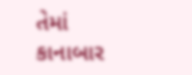તેમાં કાનાબાર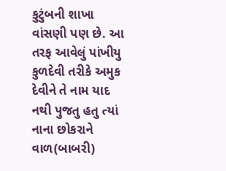કુટુંબની શાખા વાંસણી પણ છે. આ તરફ આવેલું પાંખીયુ કુળદેવી તરીકે અમુક દેવીને તે નામ યાદ નથી પુજતુ હતુ ત્યાં નાના છોકરાને વાળ(બાબરી)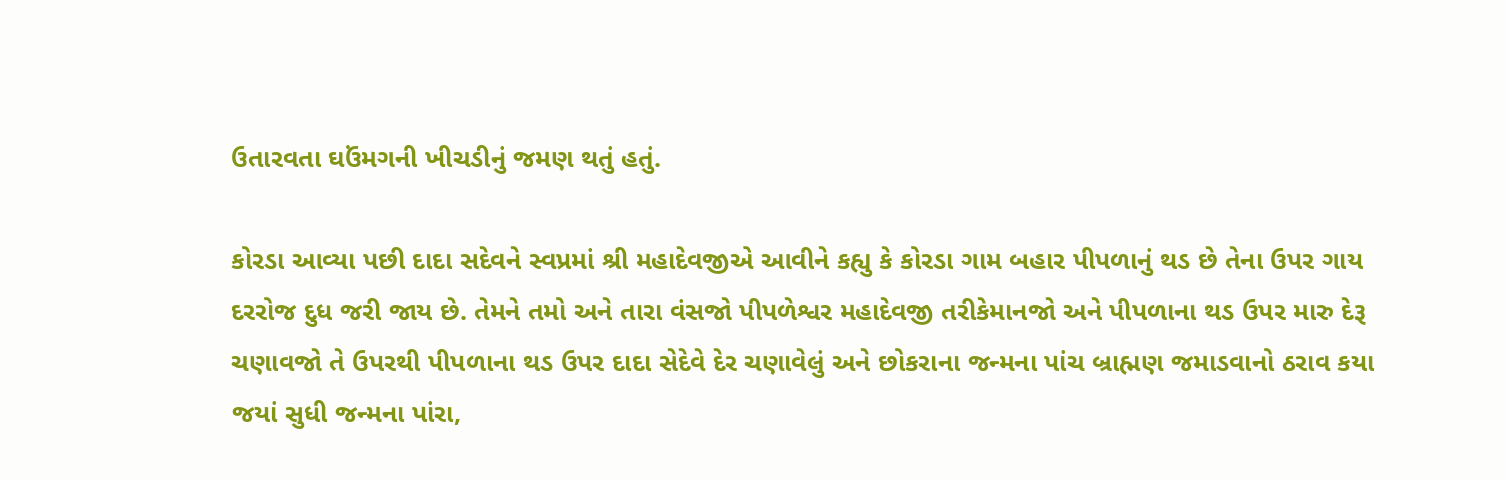ઉતારવતા ઘઉંમગની ખીચડીનું જમણ થતું હતું.

કોરડા આવ્યા પછી દાદા સદેવને સ્વપ્રમાં શ્રી મહાદેવજીએ આવીને કહ્યુ કે કોરડા ગામ બહાર પીપળાનું થડ છે તેના ઉપર ગાય દરરોજ દુધ જરી જાય છે. તેમને તમો અને તારા વંસજો પીપળેશ્વર મહાદેવજી તરીકેમાનજો અને પીપળાના થડ ઉપર મારુ દેરૂ ચણાવજો તે ઉપરથી પીપળાના થડ ઉપર દાદા સેદેવે દેર ચણાવેલું અને છોકરાના જન્મના પાંચ બ્રાહ્મણ જમાડવાનો ઠરાવ કયા જયાં સુધી જન્મના પાંરા,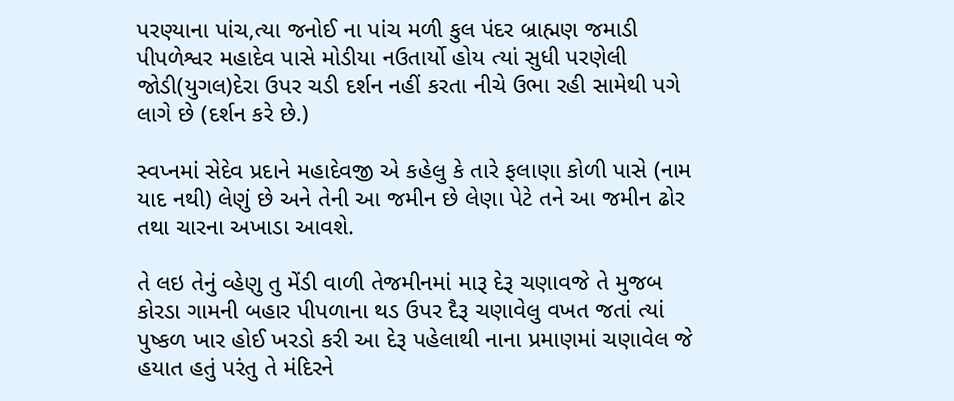પરણ્યાના પાંચ,ત્યા જનોઈ ના પાંચ મળી કુલ પંદર બ્રાહ્મણ જમાડી પીપળેશ્વર મહાદેવ પાસે મોડીયા નઉતાર્યો હોય ત્યાં સુધી પરણેલી જોડી(યુગલ)દેરા ઉપર ચડી દર્શન નહીં કરતા નીચે ઉભા રહી સામેથી પગે લાગે છે (દર્શન કરે છે.)

સ્વપ્નમાં સેદેવ પ્રદાને મહાદેવજી એ કહેલુ કે તારે ફલાણા કોળી પાસે (નામ યાદ નથી) લેણું છે અને તેની આ જમીન છે લેણા પેટે તને આ જમીન ઢોર તથા ચારના અખાડા આવશે.

તે લઇ તેનું વ્હેણુ તુ મેંડી વાળી તેજમીનમાં મારૂ દેરૂ ચણાવજે તે મુજબ કોરડા ગામની બહાર પીપળાના થડ ઉપર દૈરૂ ચણાવેલુ વખત જતાં ત્યાં પુષ્કળ ખાર હોઈ ખરડો કરી આ દેરૂ પહેલાથી નાના પ્રમાણમાં ચણાવેલ જે હયાત હતું પરંતુ તે મંદિરને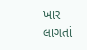ખાર લાગતાં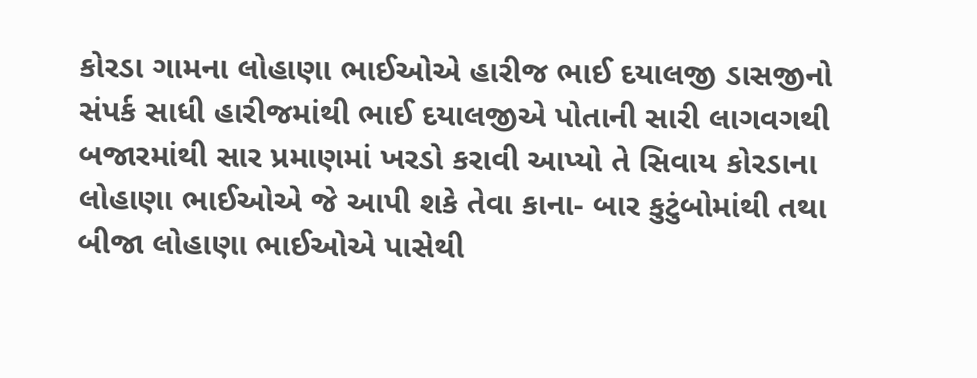કોરડા ગામના લોહાણા ભાઈઓએ હારીજ ભાઈ દયાલજી ડાસજીનો સંપર્ક સાધી હારીજમાંથી ભાઈ દયાલજીએ પોતાની સારી લાગવગથી બજારમાંથી સાર પ્રમાણમાં ખરડો કરાવી આપ્યો તે સિવાય કોરડાના લોહાણા ભાઈઓએ જે આપી શકે તેવા કાના- બાર કુટુંબોમાંથી તથા બીજા લોહાણા ભાઈઓએ પાસેથી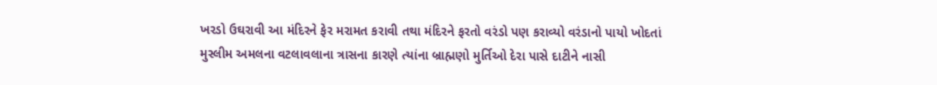ખરડો ઉઘરાવી આ મંદિરને ફેર મરામત કરાવી તથા મંદિરને ફરતો વરંડો પણ કરાવ્યો વરંડાનો પાયો ખોદતાં મુસ્લીમ અમલના વટલાવલાના ત્રાસના કારણે ત્યાંના બ્રાહ્મણો મુર્તિઓ દેરા પાસે દાટીને નાસી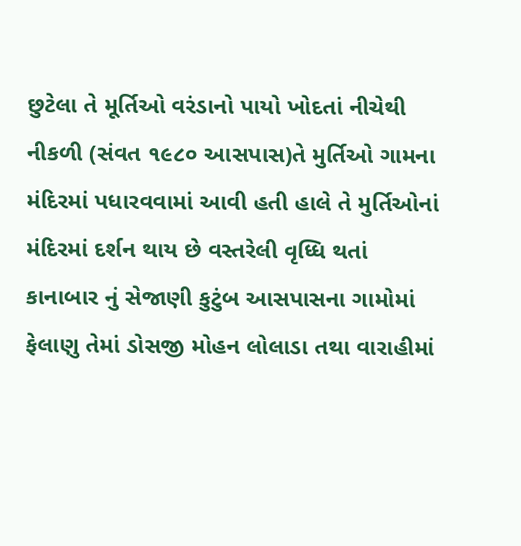છુટેલા તે મૂર્તિઓ વરંડાનો પાયો ખોદતાં નીચેથી નીકળી (સંવત ૧૯૮૦ આસપાસ)તે મુર્તિઓ ગામના મંદિરમાં પધારવવામાં આવી હતી હાલે તે મુર્તિઓનાં મંદિરમાં દર્શન થાય છે વસ્તરેલી વૃધ્ધિ થતાં કાનાબાર નું સેજાણી કુટુંબ આસપાસના ગામોમાં ફેલાણુ તેમાં ડોસજી મોહન લોલાડા તથા વારાહીમાં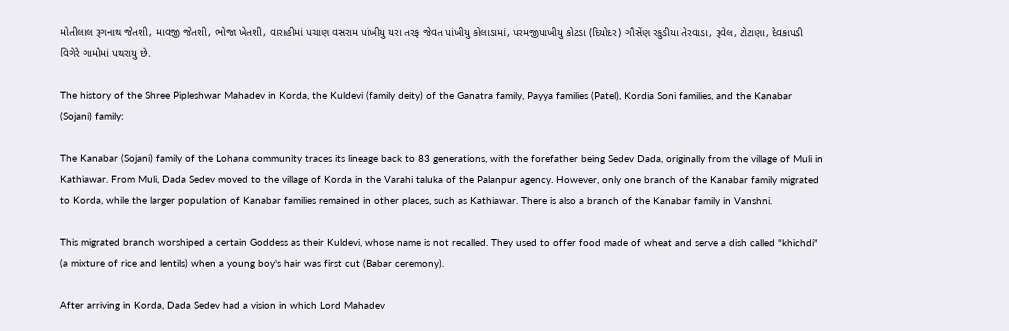મોતીલાલ રૂગનાથ જેતશી, માવજી જેતશી, ભોજા ખેતશી, વારાહીમાં પચાણ વસરામ પાંખીયુ યરા તરફ જેવત પાંખીયુ કોલાડામાં, પરમજીપાખીયુ કોટડા (દિયોદર) ગૌસેંણ રકુડીયા તેરવાડા, રૂવેલ, ટોટાણા, દેવકાપડી વિગેરે ગામોમાં પથરાયુ છે.

The history of the Shree Pipleshwar Mahadev in Korda, the Kuldevi (family deity) of the Ganatra family, Payya families (Patel), Kordia Soni families, and the Kanabar (Sojani) family:

The Kanabar (Sojani) family of the Lohana community traces its lineage back to 83 generations, with the forefather being Sedev Dada, originally from the village of Muli in Kathiawar. From Muli, Dada Sedev moved to the village of Korda in the Varahi taluka of the Palanpur agency. However, only one branch of the Kanabar family migrated to Korda, while the larger population of Kanabar families remained in other places, such as Kathiawar. There is also a branch of the Kanabar family in Vanshni.

This migrated branch worshiped a certain Goddess as their Kuldevi, whose name is not recalled. They used to offer food made of wheat and serve a dish called "khichdi" (a mixture of rice and lentils) when a young boy's hair was first cut (Babar ceremony).

After arriving in Korda, Dada Sedev had a vision in which Lord Mahadev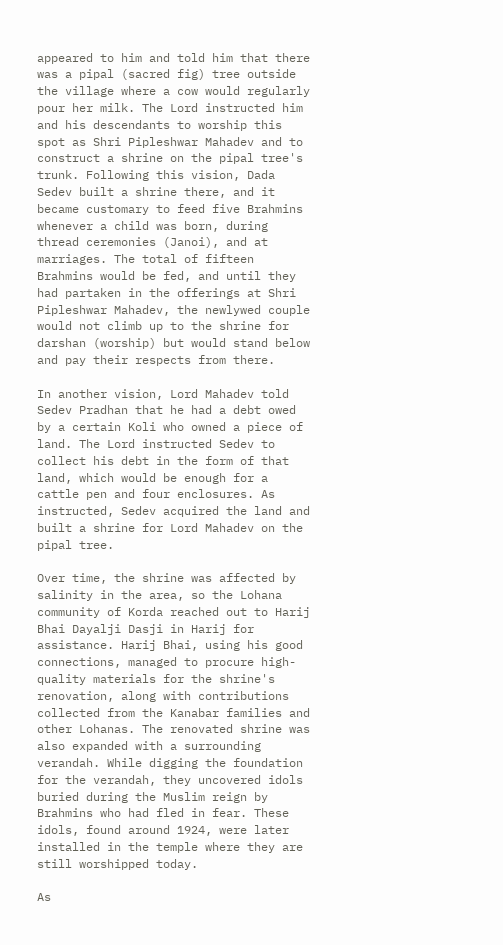appeared to him and told him that there was a pipal (sacred fig) tree outside the village where a cow would regularly pour her milk. The Lord instructed him and his descendants to worship this spot as Shri Pipleshwar Mahadev and to construct a shrine on the pipal tree's trunk. Following this vision, Dada Sedev built a shrine there, and it became customary to feed five Brahmins whenever a child was born, during thread ceremonies (Janoi), and at marriages. The total of fifteen Brahmins would be fed, and until they had partaken in the offerings at Shri Pipleshwar Mahadev, the newlywed couple would not climb up to the shrine for darshan (worship) but would stand below and pay their respects from there.

In another vision, Lord Mahadev told Sedev Pradhan that he had a debt owed by a certain Koli who owned a piece of land. The Lord instructed Sedev to collect his debt in the form of that land, which would be enough for a cattle pen and four enclosures. As instructed, Sedev acquired the land and built a shrine for Lord Mahadev on the pipal tree.

Over time, the shrine was affected by salinity in the area, so the Lohana community of Korda reached out to Harij Bhai Dayalji Dasji in Harij for assistance. Harij Bhai, using his good connections, managed to procure high-quality materials for the shrine's renovation, along with contributions collected from the Kanabar families and other Lohanas. The renovated shrine was also expanded with a surrounding verandah. While digging the foundation for the verandah, they uncovered idols buried during the Muslim reign by Brahmins who had fled in fear. These idols, found around 1924, were later installed in the temple where they are still worshipped today.

As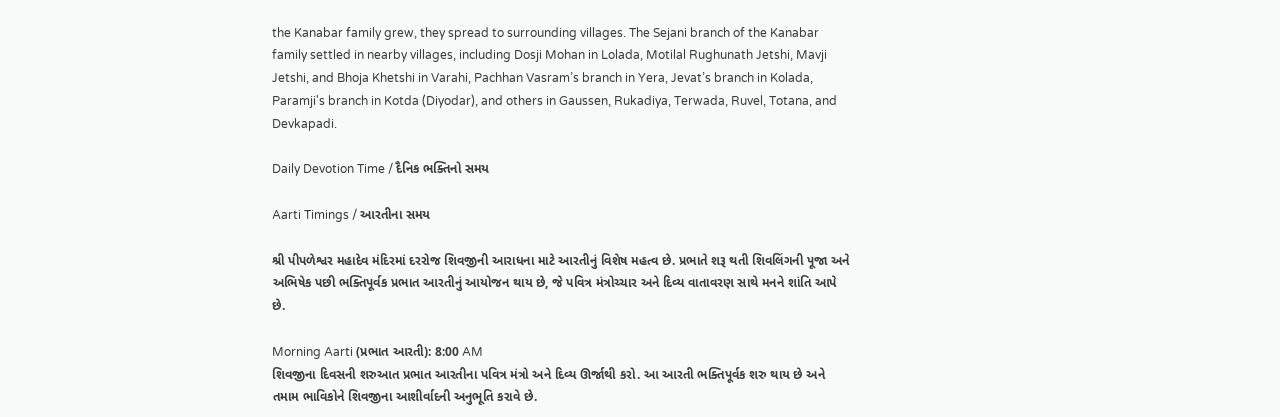the Kanabar family grew, they spread to surrounding villages. The Sejani branch of the Kanabar family settled in nearby villages, including Dosji Mohan in Lolada, Motilal Rughunath Jetshi, Mavji Jetshi, and Bhoja Khetshi in Varahi, Pachhan Vasram’s branch in Yera, Jevat’s branch in Kolada, Paramji's branch in Kotda (Diyodar), and others in Gaussen, Rukadiya, Terwada, Ruvel, Totana, and Devkapadi.

Daily Devotion Time / દૈનિક ભક્તિનો સમય

Aarti Timings / આરતીના સમય

શ્રી પીપળેશ્વર મહાદેવ મંદિરમાં દરરોજ શિવજીની આરાધના માટે આરતીનું વિશેષ મહત્વ છે. પ્રભાતે શરૂ થતી શિવલિંગની પૂજા અને અભિષેક પછી ભક્તિપૂર્વક પ્રભાત આરતીનું આયોજન થાય છે, જે પવિત્ર મંત્રોચ્ચાર અને દિવ્ય વાતાવરણ સાથે મનને શાંતિ આપે છે.

Morning Aarti (પ્રભાત આરતી): 8:00 AM
શિવજીના દિવસની શરુઆત પ્રભાત આરતીના પવિત્ર મંત્રો અને દિવ્ય ઊર્જાથી કરો. આ આરતી ભક્તિપૂર્વક શરુ થાય છે અને તમામ ભાવિકોને શિવજીના આશીર્વાદની અનુભૂતિ કરાવે છે.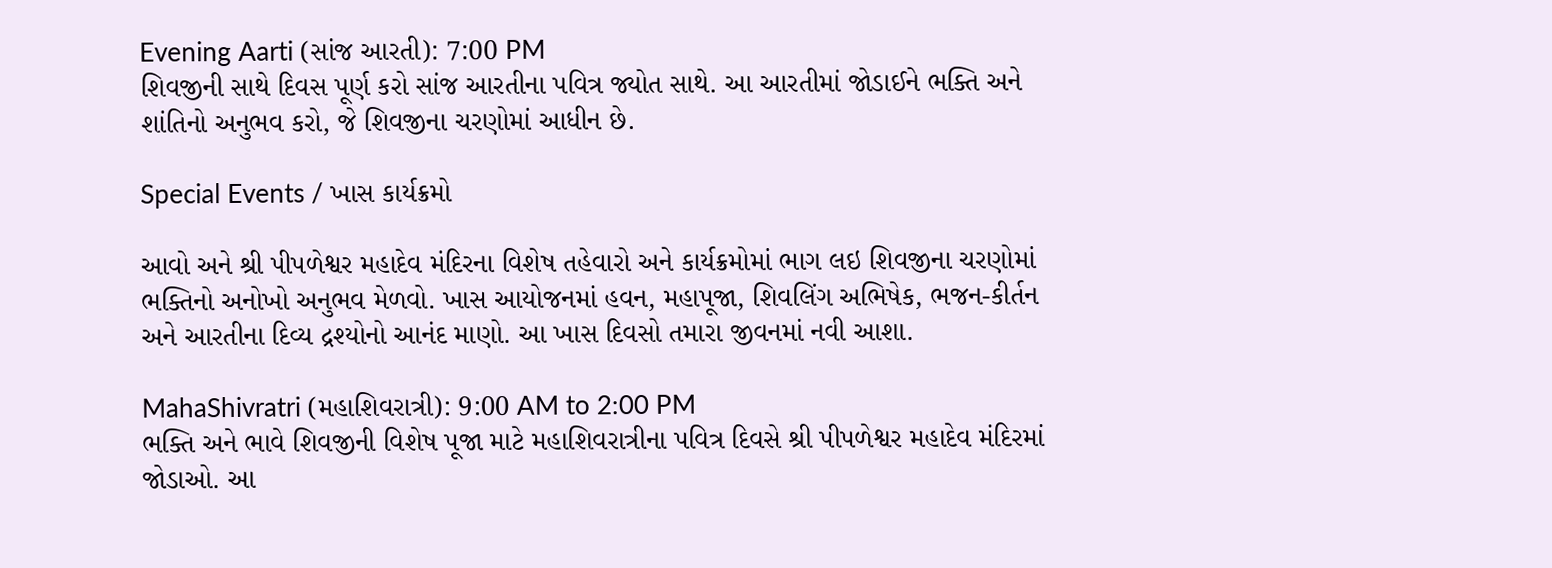Evening Aarti (સાંજ આરતી): 7:00 PM
શિવજીની સાથે દિવસ પૂર્ણ કરો સાંજ આરતીના પવિત્ર જ્યોત સાથે. આ આરતીમાં જોડાઈને ભક્તિ અને શાંતિનો અનુભવ કરો, જે શિવજીના ચરણોમાં આધીન છે.

Special Events / ખાસ કાર્યક્રમો

આવો અને શ્રી પીપળેશ્વર મહાદેવ મંદિરના વિશેષ તહેવારો અને કાર્યક્રમોમાં ભાગ લઇ શિવજીના ચરણોમાં ભક્તિનો અનોખો અનુભવ મેળવો. ખાસ આયોજનમાં હવન, મહાપૂજા, શિવલિંગ અભિષેક, ભજન-કીર્તન અને આરતીના દિવ્ય દ્રશ્યોનો આનંદ માણો. આ ખાસ દિવસો તમારા જીવનમાં નવી આશા.

MahaShivratri (મહાશિવરાત્રી): 9:00 AM to 2:00 PM
ભક્તિ અને ભાવે શિવજીની વિશેષ પૂજા માટે મહાશિવરાત્રીના પવિત્ર દિવસે શ્રી પીપળેશ્વર મહાદેવ મંદિરમાં જોડાઓ. આ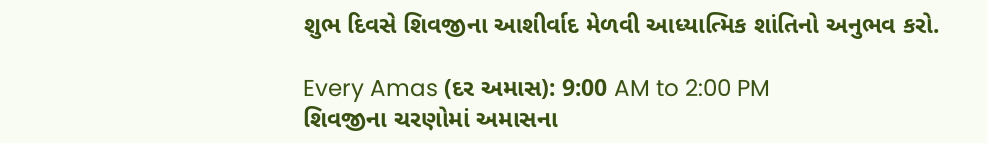શુભ દિવસે શિવજીના આશીર્વાદ મેળવી આધ્યાત્મિક શાંતિનો અનુભવ કરો.

Every Amas (દર અમાસ): 9:00 AM to 2:00 PM
શિવજીના ચરણોમાં અમાસના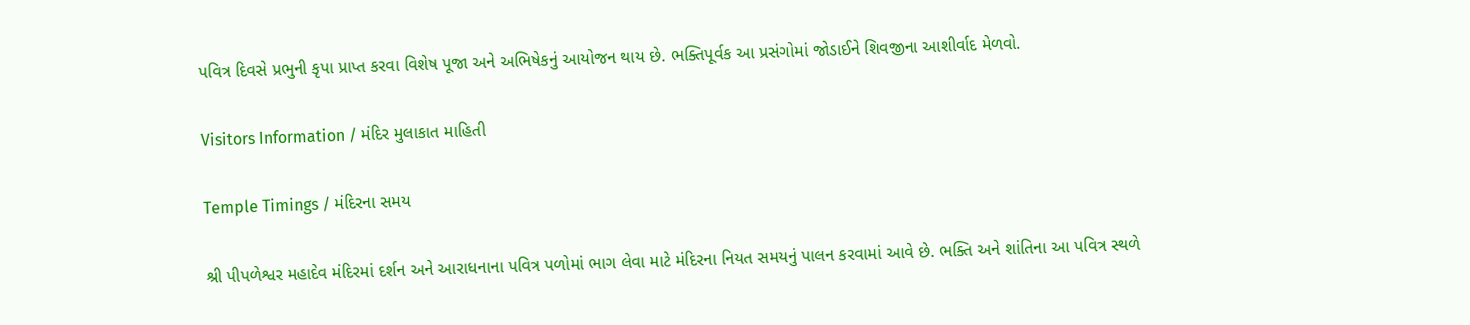પવિત્ર દિવસે પ્રભુની કૃપા પ્રાપ્ત કરવા વિશેષ પૂજા અને અભિષેકનું આયોજન થાય છે. ભક્તિપૂર્વક આ પ્રસંગોમાં જોડાઈને શિવજીના આશીર્વાદ મેળવો.

Visitors Information / મંદિર મુલાકાત માહિતી

Temple Timings / મંદિરના સમય

શ્રી પીપળેશ્વર મહાદેવ મંદિરમાં દર્શન અને આરાધનાના પવિત્ર પળોમાં ભાગ લેવા માટે મંદિરના નિયત સમયનું પાલન કરવામાં આવે છે. ભક્તિ અને શાંતિના આ પવિત્ર સ્થળે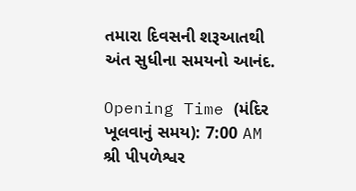તમારા દિવસની શરૂઆતથી અંત સુધીના સમયનો આનંદ.

Opening Time (મંદિર ખૂલવાનું સમય): 7:00 AM
શ્રી પીપળેશ્વર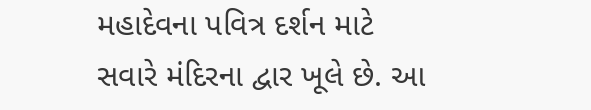મહાદેવના પવિત્ર દર્શન માટે સવારે મંદિરના દ્વાર ખૂલે છે. આ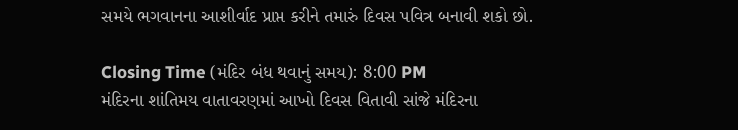સમયે ભગવાનના આશીર્વાદ પ્રાપ્ત કરીને તમારું દિવસ પવિત્ર બનાવી શકો છો.

Closing Time (મંદિર બંધ થવાનું સમય): 8:00 PM
મંદિરના શાંતિમય વાતાવરણમાં આખો દિવસ વિતાવી સાંજે મંદિરના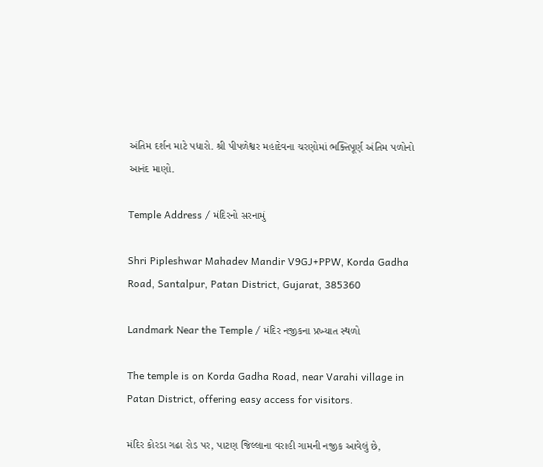અંતિમ દર્શન માટે પધારો. શ્રી પીપળેશ્વર મહાદેવના ચરણોમાં ભક્તિપૂર્ણ અંતિમ પળોનો આનંદ માણો.

Temple Address / મંદિરનો સરનામું

Shri Pipleshwar Mahadev Mandir V9GJ+PPW, Korda Gadha Road, Santalpur, Patan District, Gujarat, 385360

Landmark Near the Temple / મંદિર નજીકના પ્રખ્યાત સ્થળો

The temple is on Korda Gadha Road, near Varahi village in Patan District, offering easy access for visitors.

મંદિર કોરડા ગઢા રોડ પર, પાટણ જિલ્લાના વરાહી ગામની નજીક આવેલું છે,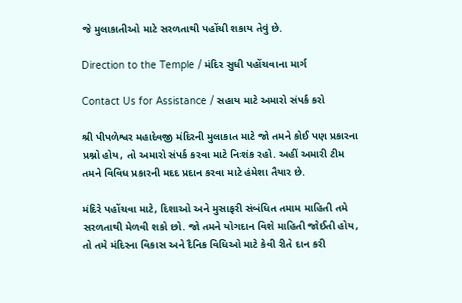જે મુલાકાતીઓ માટે સરળતાથી પહોંચી શકાય તેવું છે.

Direction to the Temple / મંદિર સુધી પહોંચવાના માર્ગ

Contact Us for Assistance / સહાય માટે અમારો સંપર્ક કરો

શ્રી પીપળેશ્વર મહાદેવજી મંદિરની મુલાકાત માટે જો તમને કોઈ પણ પ્રકારના પ્રશ્નો હોય, તો અમારો સંપર્ક કરવા માટે નિઃશંક રહો. અહીં અમારી ટીમ તમને વિવિધ પ્રકારની મદદ પ્રદાન કરવા માટે હંમેશા તૈયાર છે.

મંદિરે પહોંચવા માટે, દિશાઓ અને મુસાફરી સંબંધિત તમામ માહિતી તમે સરળતાથી મેળવી શકો છો. જો તમને યોગદાન વિશે માહિતી જોઈતી હોય, તો તમે મંદિરના વિકાસ અને દૈનિક વિધિઓ માટે કેવી રીતે દાન કરી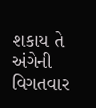શકાય તે અંગેની વિગતવાર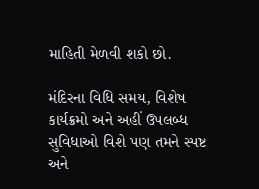માહિતી મેળવી શકો છો.

મંદિરના વિધિ સમય, વિશેષ કાર્યક્રમો અને અહીં ઉપલબ્ધ સુવિધાઓ વિશે પણ તમને સ્પષ્ટ અને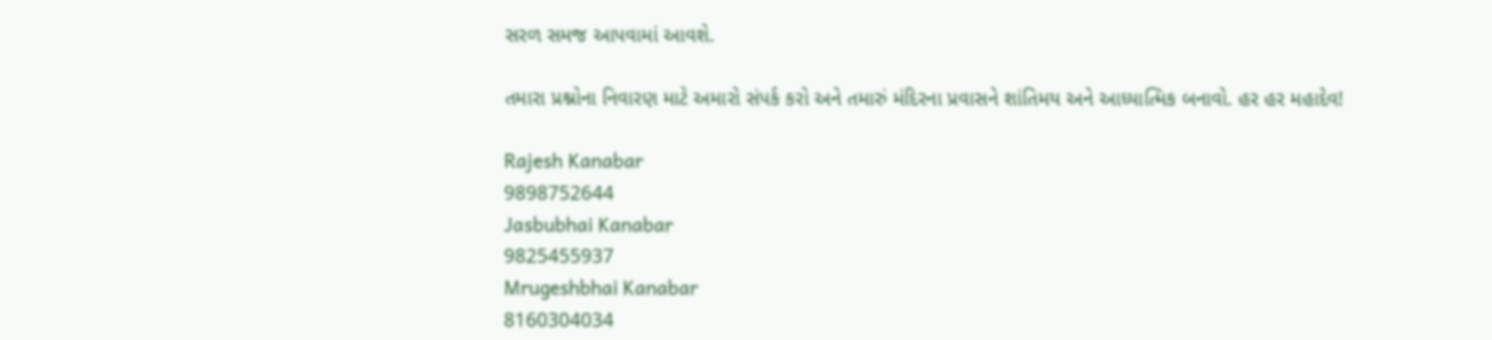સરળ સમજ આપવામાં આવશે.

તમારા પ્રશ્નોના નિવારણ માટે અમારો સંપર્ક કરો અને તમારું મંદિરના પ્રવાસને શાંતિમય અને આધ્યાત્મિક બનાવો. હર હર મહાદેવ!

Rajesh Kanabar
9898752644
Jasbubhai Kanabar
9825455937
Mrugeshbhai Kanabar
8160304034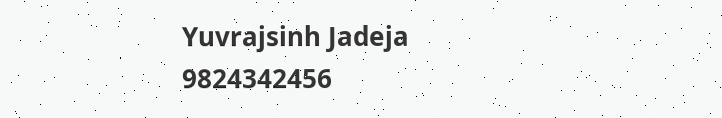Yuvrajsinh Jadeja
9824342456